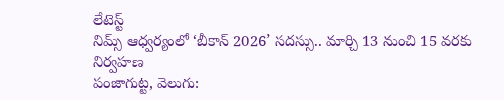లేటెస్ట్
నిమ్స్ ఆధ్వర్యంలో ‘బీకాన్ 2026’ సదస్సు.. మార్చి 13 నుంచి 15 వరకు నిర్వహణ
పంజాగుట్ట, వెలుగు: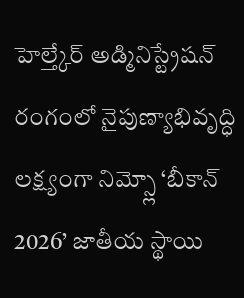హెల్త్కేర్ అడ్మినిస్ట్రేషన్ రంగంలో నైపుణ్యాభివృద్ధి లక్ష్యంగా నిమ్స్లో ‘బీకాన్ 2026’ జాతీయ స్థాయి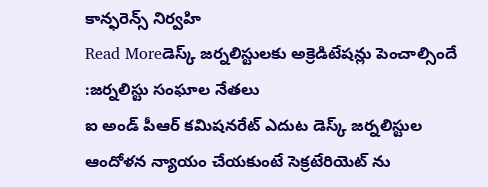కాన్ఫరెన్స్ నిర్వహి
Read Moreడెస్క్ జర్నలిస్టులకు అక్రెడిటేషన్లు పెంచాల్సిందే :జర్నలిస్టు సంఘాల నేతలు
ఐ అండ్ పీఆర్ కమిషనరేట్ ఎదుట డెస్క్ జర్నలిస్టుల ఆందోళన న్యాయం చేయకుంటే సెక్రటేరియెట్ ను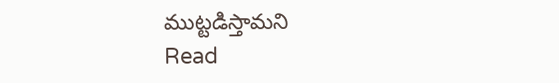ముట్టడిస్తామని
Read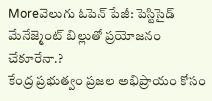Moreవెలుగు ఓపెన్ పేజీ: పెస్టిసైడ్ మేనేజ్మెంట్ బిల్లుతో ప్రయోజనం చేకూరేనా.?
కేంద్ర ప్రభుత్వం ప్రజల అభిప్రాయం కోసం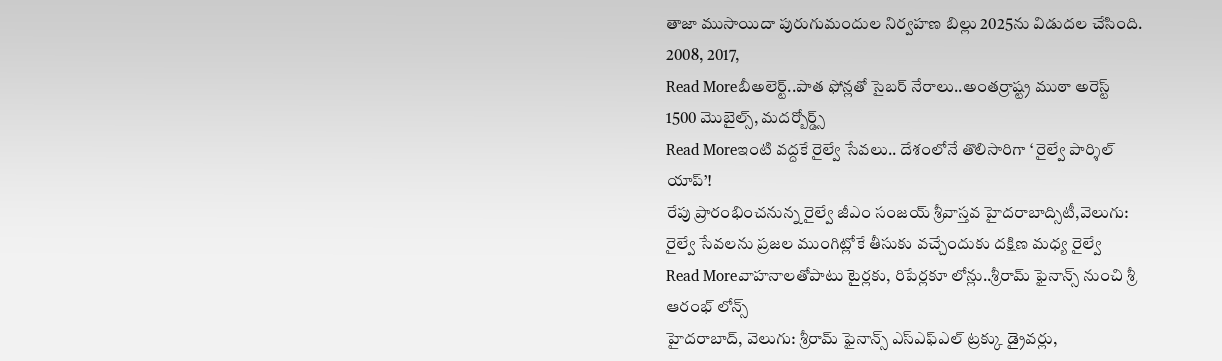తాజా ముసాయిదా పురుగుమందుల నిర్వహణ బిల్లు 2025ను విడుదల చేసింది. 2008, 2017,
Read Moreబీఅలెర్ట్..పాత ఫోన్లతో సైబర్ నేరాలు..అంతర్రాష్ట్ర ముఠా అరెస్ట్
1500 మొబైల్స్, మదర్బోర్డ్స్
Read Moreఇంటి వద్దకే రైల్వే సేవలు.. దేశంలోనే తొలిసారిగా ‘ రైల్వే పార్శిల్ యాప్’!
రేపు ప్రారంభించనున్న రైల్వే జీఎం సంజయ్ శ్రీవాస్తవ హైదరాబాద్సిటీ,వెలుగు: రైల్వే సేవలను ప్రజల ముంగిట్లోకే తీసుకు వచ్చేందుకు దక్షిణ మధ్య రైల్వే
Read Moreవాహనాలతోపాటు టైర్లకు, రిపేర్లకూ లోన్లు..శ్రీరామ్ ఫైనాన్స్ నుంచి శ్రీ ఆరంభ్ లోన్స్
హైదరాబాద్, వెలుగు: శ్రీరామ్ ఫైనాన్స్ ఎస్ఎఫ్ఎల్ ట్రక్కు డ్రైవర్లు,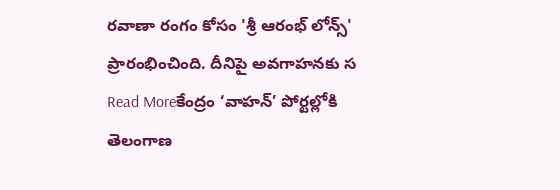రవాణా రంగం కోసం 'శ్రీ ఆరంభ్ లోన్స్' ప్రారంభించింది. దీనిపై అవగాహనకు స
Read Moreకేంద్రం ‘వాహన్’ పోర్టల్లోకి తెలంగాణ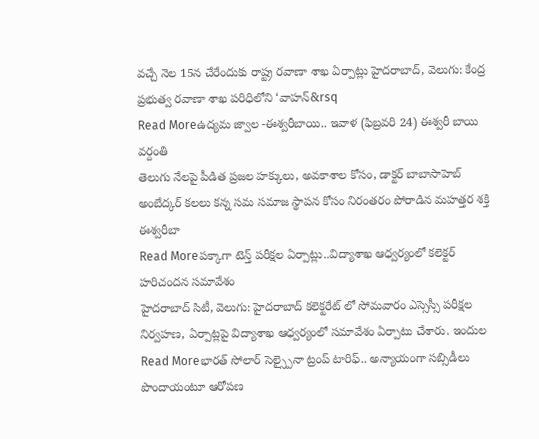వచ్చే నెల 15న చేరేందుకు రాష్ట్ర రవాణా శాఖ ఏర్పాట్లు హైదరాబాద్, వెలుగు: కేంద్ర ప్రభుత్వ రవాణా శాఖ పరిధిలోని ‘వాహన్&rsq
Read Moreఉద్యమ జ్వాల -ఈశ్వరీబాయి.. ఇవాళ (ఫిబ్రవరి 24) ఈశ్వరీ బాయి వర్దంతి
తెలుగు నేలపై పీడిత ప్రజల హక్కులు, అవకాశాల కోసం, డాక్టర్ బాబాసాహెబ్ అంబేద్కర్ కలలు కన్న సమ సమాజ స్థాపన కోసం నిరంతరం పోరాడిన మహత్తర శక్తి ఈశ్వరీబా
Read Moreపక్కాగా టెన్త్ పరీక్షల ఏర్పాట్లు..విద్యాశాఖ ఆధ్వర్యంలో కలెక్టర్ హరిచందన సమావేశం
హైదరాబాద్ సిటీ, వెలుగు: హైదరాబాద్ కలెక్టరేట్ లో సోమవారం ఎస్సెస్సీ పరీక్షల నిర్వహణ, ఏర్పాట్లపై విద్యాశాఖ ఆధ్వర్యంలో సమావేశం ఏర్పాటు చేశారు. ఇందుల
Read Moreభారత్ సోలార్ సెల్స్పైనా ట్రంప్ టారిఫ్.. అన్యాయంగా సబ్సిడీలు పొందాయంటూ ఆరోపణ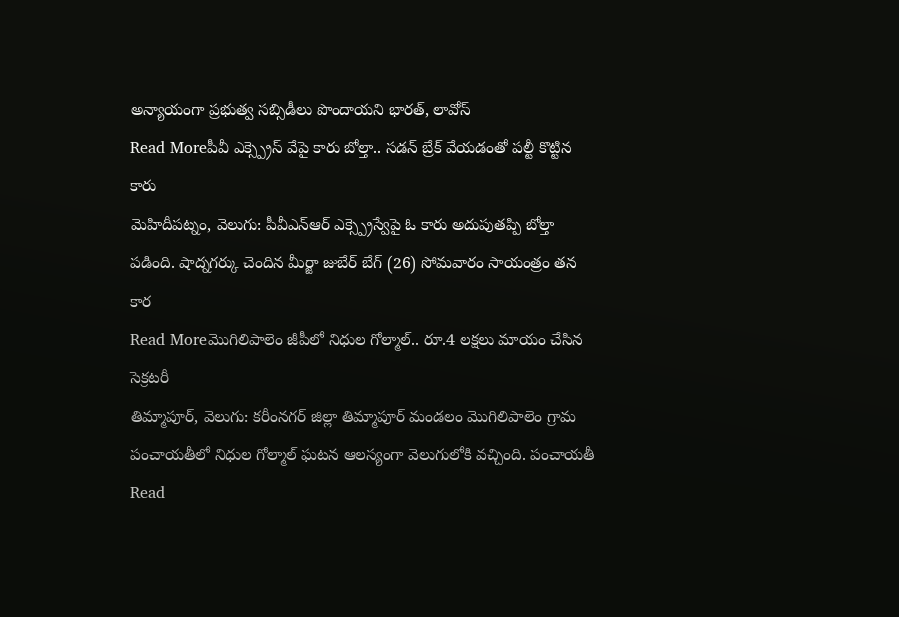అన్యాయంగా ప్రభుత్వ సబ్సిడీలు పొందాయని భారత్, లావోస్
Read Moreపీవీ ఎక్స్ప్రెస్ వేపై కారు బోల్తా.. సడన్ బ్రేక్ వేయడంతో పల్టీ కొట్టిన కారు
మెహిదీపట్నం, వెలుగు: పీవీఎన్ఆర్ ఎక్స్ప్రెస్వేపై ఓ కారు అదుపుతప్పి బోల్తా పడింది. షాద్నగర్కు చెందిన మీర్జా జుబేర్ బేగ్ (26) సోమవారం సాయంత్రం తన కార
Read Moreమొగిలిపాలెం జీపీలో నిధుల గోల్మాల్.. రూ.4 లక్షలు మాయం చేసిన సెక్రటరీ
తిమ్మాపూర్, వెలుగు: కరీంనగర్ జిల్లా తిమ్మాపూర్ మండలం మొగిలిపాలెం గ్రామ పంచాయతీలో నిధుల గోల్మాల్ ఘటన ఆలస్యంగా వెలుగులోకి వచ్చింది. పంచాయతీ
Read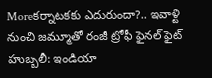Moreకర్నాటకకు ఎదురుందా?.. ఇవాళ్టి నుంచి జమ్మూతో రంజీ ట్రోఫీ ఫైనల్ ఫైట్
హుబ్బలీ: ఇండియా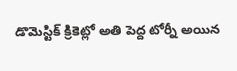డొమెస్టిక్ క్రికెట్లో అతి పెద్ద టోర్నీ అయిన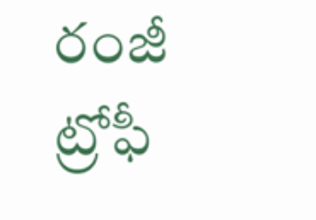రంజీ ట్రోఫీ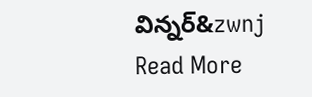విన్నర్&zwnj
Read More